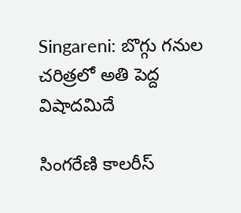Singareni: బొగ్గు గనుల చరిత్రలో అతి పెద్ద విషాదమిదే

సింగరేణి కాలరీస్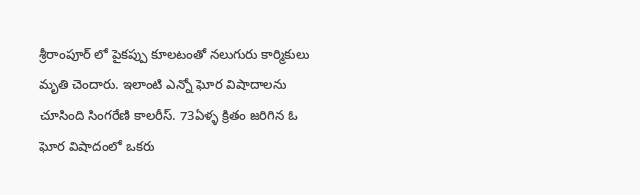శ్రీరాంపూర్ లో పైకప్పు కూలటంతో నలుగురు కార్మికులు మృతి చెందారు. ఇలాంటి ఎన్నో ఘోర విషాదాలను చూసింది సింగరేణి కాలరీస్. 73ఏళ్ళ క్రితం జరిగిన ఓ ఘోర విషాదంలో ఒకరు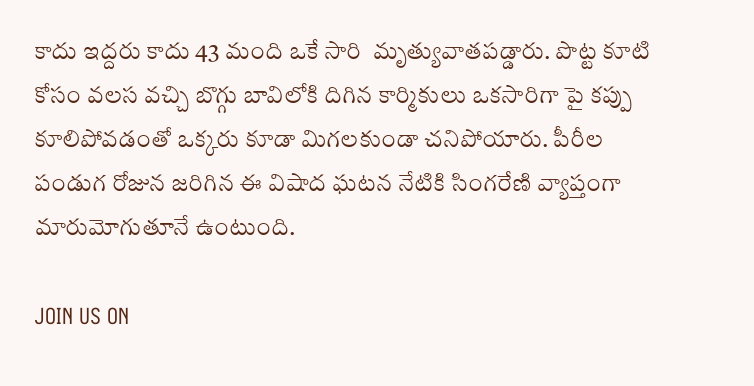కాదు ఇద్దరు కాదు 43 మంది ఒకే సారి  మృత్యువాతపడ్డారు. పొట్ట కూటి కోసం వలస వచ్చి బొగ్గు బావిలోకి దిగిన కార్మికులు ఒకసారిగా పై కప్పు కూలిపోవడంతో ఒక్కరు కూడా మిగలకుండా చనిపోయారు. పీరీల పండుగ రోజున జరిగిన ఈ విషాద ఘటన నేటికి సింగరేణి వ్యాప్తంగా మారుమోగుతూనే ఉంటుంది.

JOIN US ON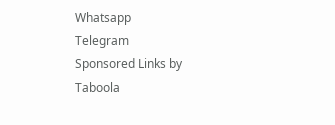Whatsapp
Telegram
Sponsored Links by Taboola